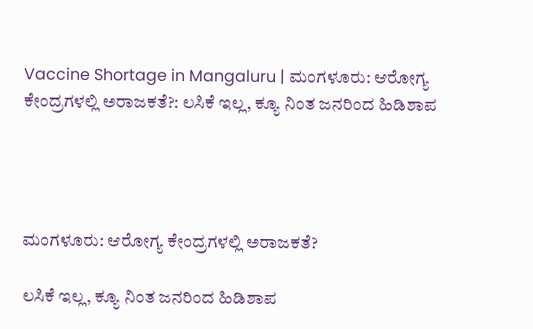Vaccine Shortage in Mangaluru | ಮಂಗಳೂರು: ಆರೋಗ್ಯ ಕೇಂದ್ರಗಳಲ್ಲಿ ಅರಾಜಕತೆ?: ಲಸಿಕೆ ಇಲ್ಲ, ಕ್ಯೂ ನಿಂತ ಜನರಿಂದ ಹಿಡಿಶಾಪ




ಮಂಗಳೂರು: ಆರೋಗ್ಯ ಕೇಂದ್ರಗಳಲ್ಲಿ ಅರಾಜಕತೆ?

ಲಸಿಕೆ ಇಲ್ಲ, ಕ್ಯೂ ನಿಂತ ಜನರಿಂದ ಹಿಡಿಶಾಪ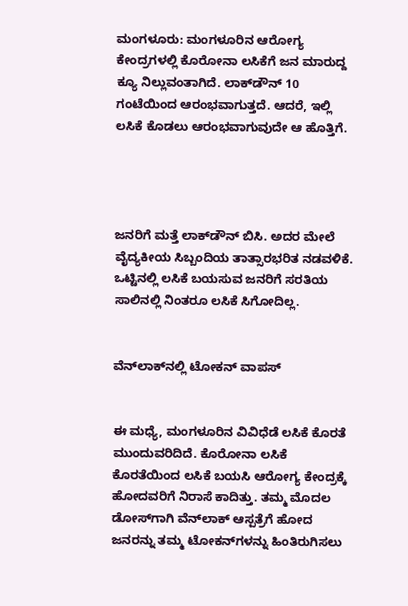ಮಂಗಳೂರು: ಮಂಗಳೂರಿನ ಆರೋಗ್ಯ ಕೇಂದ್ರಗಳಲ್ಲಿ ಕೊರೋನಾ ಲಸಿಕೆಗೆ ಜನ ಮಾರುದ್ದ ಕ್ಯೂ ನಿಲ್ಲುವಂತಾಗಿದೆ. ಲಾಕ್‌ಡೌನ್ 10 ಗಂಟೆಯಿಂದ ಆರಂಭವಾಗುತ್ತದೆ. ಆದರೆ, ಇಲ್ಲಿ ಲಸಿಕೆ ಕೊಡಲು ಆರಂಭವಾಗುವುದೇ ಆ ಹೊತ್ತಿಗೆ.




ಜನರಿಗೆ ಮತ್ತೆ ಲಾಕ್‌ಡೌನ್ ಬಿಸಿ. ಅದರ ಮೇಲೆ ವೈದ್ಯಕೀಯ ಸಿಬ್ಬಂದಿಯ ತಾತ್ಸಾರಭರಿತ ನಡವಳಿಕೆ. ಒಟ್ಟಿನಲ್ಲಿ ಲಸಿಕೆ ಬಯಸುವ ಜನರಿಗೆ ಸರತಿಯ ಸಾಲಿನಲ್ಲಿ ನಿಂತರೂ ಲಸಿಕೆ ಸಿಗೋದಿಲ್ಲ.


ವೆನ್‌ಲಾಕ್‌ನಲ್ಲಿ ಟೋಕನ್ ವಾಪಸ್


ಈ ಮಧ್ಯೆ, ಮಂಗಳೂರಿನ ವಿವಿಧೆಡೆ ಲಸಿಕೆ ಕೊರತೆ ಮುಂದುವರಿದಿದೆ. ಕೊರೋನಾ ಲಸಿಕೆ ಕೊರತೆಯಿಂದ ಲಸಿಕೆ ಬಯಸಿ ಆರೋಗ್ಯ ಕೇಂದ್ರಕ್ಕೆ ಹೋದವರಿಗೆ ನಿರಾಸೆ ಕಾದಿತ್ತು. ತಮ್ಮ ಮೊದಲ ಡೋಸ್‌ಗಾಗಿ ವೆನ್‌ಲಾಕ್ ಆಸ್ಪತ್ರೆಗೆ ಹೋದ ಜನರನ್ನು ತಮ್ಮ ಟೋಕನ್‌ಗಳನ್ನು ಹಿಂತಿರುಗಿಸಲು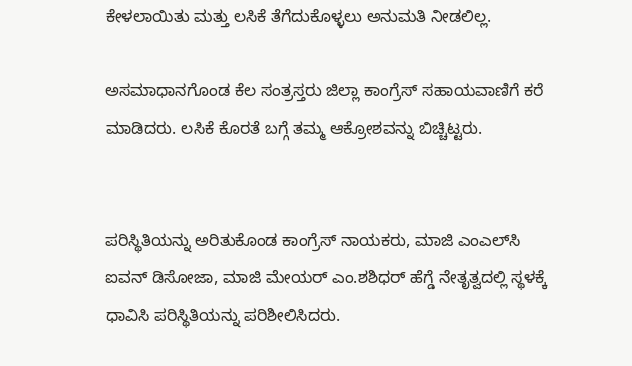ಕೇಳಲಾಯಿತು ಮತ್ತು ಲಸಿಕೆ ತೆಗೆದುಕೊಳ್ಳಲು ಅನುಮತಿ ನೀಡಲಿಲ್ಲ.

ಅಸಮಾಧಾನಗೊಂಡ ಕೆಲ ಸಂತ್ರಸ್ತರು ಜಿಲ್ಲಾ ಕಾಂಗ್ರೆಸ್ ಸಹಾಯವಾಣಿಗೆ ಕರೆ ಮಾಡಿದರು. ಲಸಿಕೆ ಕೊರತೆ ಬಗ್ಗೆ ತಮ್ಮ ಆಕ್ರೋಶವನ್ನು ಬಿಚ್ಚಿಟ್ಟರು.


ಪರಿಸ್ಥಿತಿಯನ್ನು ಅರಿತುಕೊಂಡ ಕಾಂಗ್ರೆಸ್ ನಾಯಕರು, ಮಾಜಿ ಎಂಎಲ್‌ಸಿ ಐವನ್ ಡಿಸೋಜಾ, ಮಾಜಿ ಮೇಯರ್ ಎಂ.ಶಶಿಧರ್ ಹೆಗ್ಡೆ ನೇತೃತ್ವದಲ್ಲಿ ಸ್ಥಳಕ್ಕೆ ಧಾವಿಸಿ ಪರಿಸ್ಥಿತಿಯನ್ನು ಪರಿಶೀಲಿಸಿದರು.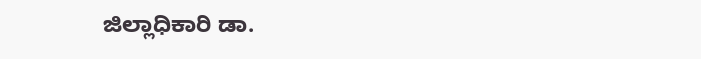ಜಿಲ್ಲಾಧಿಕಾರಿ ಡಾ.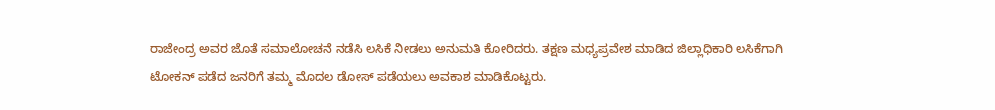ರಾಜೇಂದ್ರ ಅವರ ಜೊತೆ ಸಮಾಲೋಚನೆ ನಡೆಸಿ ಲಸಿಕೆ ನೀಡಲು ಅನುಮತಿ ಕೋರಿದರು. ತಕ್ಷಣ ಮಧ್ಯಪ್ರವೇಶ ಮಾಡಿದ ಜಿಲ್ಲಾಧಿಕಾರಿ ಲಸಿಕೆಗಾಗಿ ಟೋಕನ್ ಪಡೆದ ಜನರಿಗೆ ತಮ್ಮ ಮೊದಲ ಡೋಸ್ ಪಡೆಯಲು ಅವಕಾಶ ಮಾಡಿಕೊಟ್ಟರು.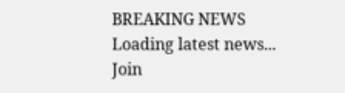BREAKING NEWS
Loading latest news...
Join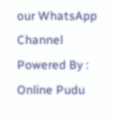our WhatsApp Channel Powered By : Online Pudu